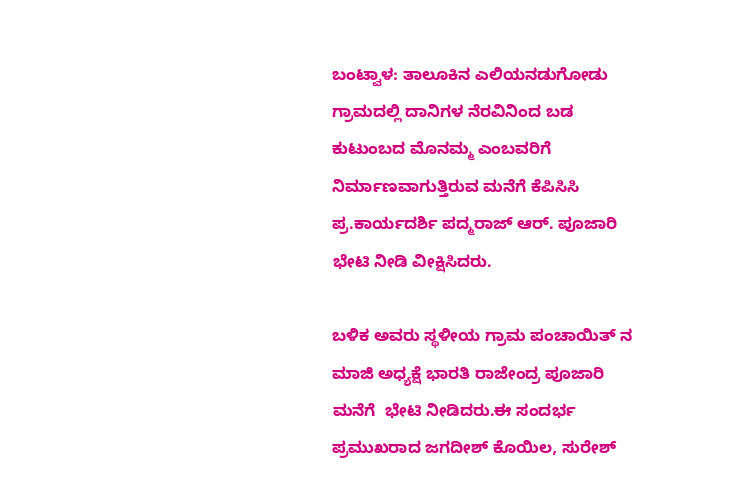ಬಂಟ್ವಾಳ: ತಾಲೂಕಿನ ಎಲಿಯನಡುಗೋಡು ಗ್ರಾಮದಲ್ಲಿ ದಾನಿಗಳ ನೆರವಿನಿಂದ ಬಡ ಕುಟುಂಬದ ಮೊನಮ್ಮ ಎಂಬವರಿಗೆ ನಿರ್ಮಾಣವಾಗುತ್ತಿರುವ ಮನೆಗೆ ಕೆಪಿಸಿಸಿ ಪ್ರ.ಕಾರ್ಯದರ್ಶಿ ಪದ್ಮರಾಜ್ ಆರ್. ಪೂಜಾರಿ ಭೇಟಿ ನೀಡಿ ವೀಕ್ಷಿಸಿದರು.

ಬಳಿಕ ಅವರು ಸ್ಥಳೀಯ ಗ್ರಾಮ ಪಂಚಾಯಿತ್ ನ ಮಾಜಿ ಅಧ್ಯಕ್ಷೆ ಭಾರತಿ ರಾಜೇಂದ್ರ ಪೂಜಾರಿ ಮನೆಗೆ  ಭೇಟಿ ನೀಡಿದರು.ಈ ಸಂದರ್ಭ ಪ್ರಮುಖರಾದ ಜಗದೀಶ್ ಕೊಯಿಲ, ಸುರೇಶ್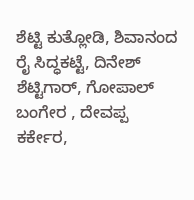ಶೆಟ್ಟಿ ಕುತ್ಲೋಡಿ, ಶಿವಾನಂದ ರೈ ಸಿದ್ಧಕಟ್ಟೆ, ದಿನೇಶ್ ಶೆಟ್ಟಿಗಾರ್, ಗೋಪಾಲ್ ಬಂಗೇರ , ದೇವಪ್ಪ ಕರ್ಕೇರ,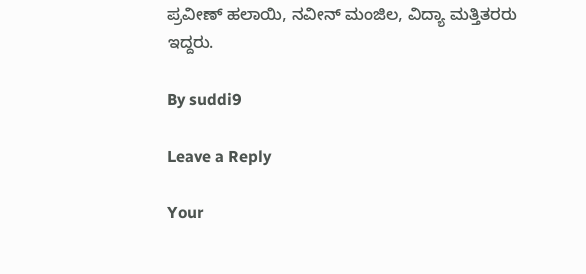ಪ್ರವೀಣ್ ಹಲಾಯಿ, ನವೀನ್ ಮಂಜಿಲ, ವಿದ್ಯಾ ಮತ್ತಿತರರು ಇದ್ದರು.

By suddi9

Leave a Reply

Your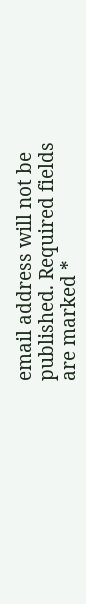email address will not be published. Required fields are marked *